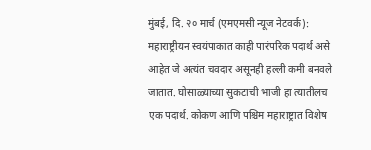मुंबई, दि. २० मार्च (एमएमसी न्यूज नेटवर्क): महाराष्ट्रीयन स्वयंपाकात काही पारंपरिक पदार्थ असे आहेत जे अत्यंत चवदार असूनही हल्ली कमी बनवले जातात. घोसाळ्याच्या सुकटाची भाजी हा त्यातीलच एक पदार्थ. कोकण आणि पश्चिम महाराष्ट्रात विशेष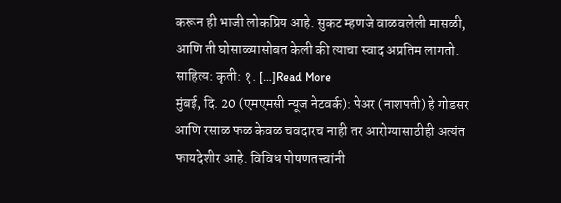करून ही भाजी लोकप्रिय आहे. सुकट म्हणजे वाळवलेली मासळी, आणि ती घोसाळ्यासोबत केली की त्याचा स्वाद अप्रतिम लागतो. साहित्य: कृती: १. […]Read More
मुंबई, दि. 20 (एमएमसी न्यूज नेटवर्क): पेअर (नाशपती) हे गोडसर आणि रसाळ फळ केवळ चवदारच नाही तर आरोग्यासाठीही अत्यंत फायदेशीर आहे. विविध पोषणतत्त्वांनी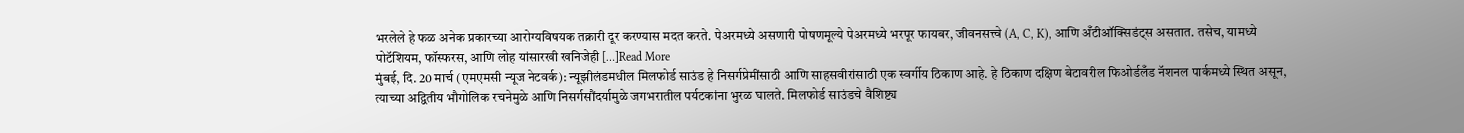भरलेले हे फळ अनेक प्रकारच्या आरोग्यविषयक तक्रारी दूर करण्यास मदत करते. पेअरमध्ये असणारी पोषणमूल्ये पेअरमध्ये भरपूर फायबर, जीवनसत्त्वे (A, C, K), आणि अँटीऑक्सिडंट्स असतात. तसेच, यामध्ये पोटॅशियम, फॉस्फरस, आणि लोह यांसारखी खनिजेही […]Read More
मुंबई, दि. 20 मार्च (एमएमसी न्यूज नेटवर्क): न्यूझीलंडमधील मिलफोर्ड साउंड हे निसर्गप्रेमींसाठी आणि साहसवीरांसाठी एक स्वर्गीय ठिकाण आहे. हे ठिकाण दक्षिण बेटावरील फिओर्डलँड नॅशनल पार्कमध्ये स्थित असून, त्याच्या अद्वितीय भौगोलिक रचनेमुळे आणि निसर्गसौंदर्यामुळे जगभरातील पर्यटकांना भुरळ घालते. मिलफोर्ड साउंडचे वैशिष्ट्य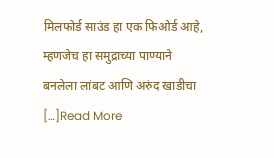मिलफोर्ड साउंड हा एक फिओर्ड आहे, म्हणजेच हा समुद्राच्या पाण्याने बनलेला लांबट आणि अरुंद खाडीचा […]Read More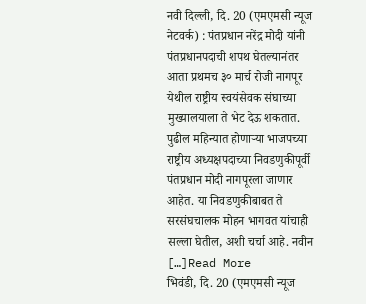नवी दिल्ली, दि. 20 (एमएमसी न्यूज नेटवर्क) : पंतप्रधान नरेंद्र मोदी यांनी पंतप्रधानपदाची शपथ घेतल्यानंतर आता प्रथमच ३० मार्च रोजी नागपूर येथील राष्ट्रीय स्वयंसेवक संघाच्या मुख्यालयाला ते भेट देऊ शकतात. पुढील महिन्यात होणाऱ्या भाजपच्या राष्ट्रीय अध्यक्षपदाच्या निवडणुकीपूर्वी पंतप्रधान मोदी नागपूरला जाणार आहेत. या निवडणुकीबाबत ते सरसंघचालक मोहन भागवत यांचाही सल्ला घेतील, अशी चर्चा आहे. नवीन […]Read More
भिवंडी, दि. 20 (एमएमसी न्यूज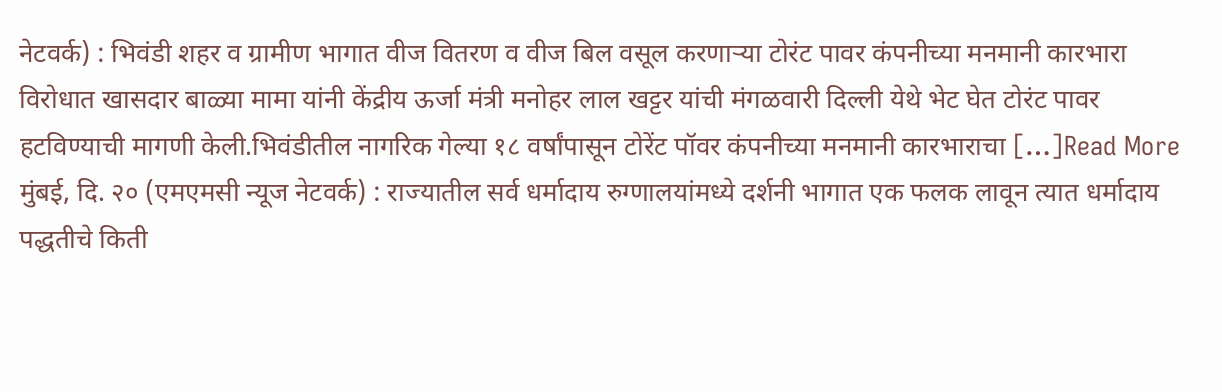नेटवर्क) : भिवंडी शहर व ग्रामीण भागात वीज वितरण व वीज बिल वसूल करणाऱ्या टोरंट पावर कंपनीच्या मनमानी कारभारा विरोधात खासदार बाळ्या मामा यांनी केंद्रीय ऊर्जा मंत्री मनोहर लाल खट्टर यांची मंगळवारी दिल्ली येथे भेट घेत टोरंट पावर हटविण्याची मागणी केली.भिवंडीतील नागरिक गेल्या १८ वर्षांपासून टोरेंट पॉवर कंपनीच्या मनमानी कारभाराचा […]Read More
मुंबई, दि. २० (एमएमसी न्यूज नेटवर्क) : राज्यातील सर्व धर्मादाय रुग्णालयांमध्ये दर्शनी भागात एक फलक लावून त्यात धर्मादाय पद्धतीचे किती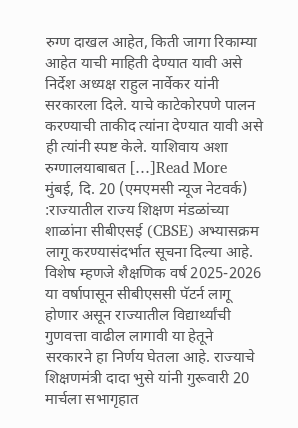रुग्ण दाखल आहेत, किती जागा रिकाम्या आहेत याची माहिती देण्यात यावी असे निर्देश अध्यक्ष राहुल नार्वेकर यांनी सरकारला दिले. याचे काटेकोरपणे पालन करण्याची ताकीद त्यांना देण्यात यावी असे ही त्यांनी स्पष्ट केले. याशिवाय अशा रुग्णालयाबाबत […]Read More
मुंबई, दि. 20 (एमएमसी न्यूज नेटवर्क) :राज्यातील राज्य शिक्षण मंडळांच्या शाळांना सीबीएसई (CBSE) अभ्यासक्रम लागू करण्यासंदर्भात सूचना दिल्या आहे. विशेष म्हणजे शैक्षणिक वर्ष 2025-2026 या वर्षापासून सीबीएससी पॅटर्न लागू होणार असून राज्यातील विद्यार्थ्यांची गुणवत्ता वाढील लागावी या हेतूने सरकारने हा निर्णय घेतला आहे. राज्याचे शिक्षणमंत्री दादा भुसे यांनी गुरूवारी 20 मार्चला सभागृहात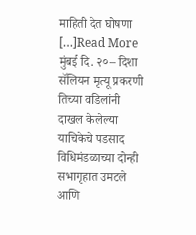माहिती देत घोषणा […]Read More
मुंबई दि. २०– दिशा सॅलियन मृत्यू प्रकरणी तिच्या वडिलांनी दाखल केलेल्या याचिकेचे पडसाद विधिमंडळाच्या दोन्ही सभागृहात उमटले आणि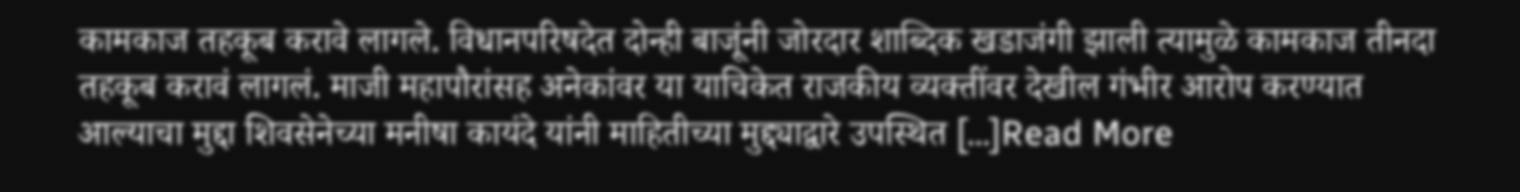कामकाज तहकूब करावे लागले. विधानपरिषदेत दोन्ही बाजूंनी जोरदार शाब्दिक खडाजंगी झाली त्यामुळे कामकाज तीनदा तहकूब करावं लागलं. माजी महापौरांसह अनेकांवर या याचिकेत राजकीय व्यक्तींवर देखील गंभीर आरोप करण्यात आल्याचा मुद्दा शिवसेनेच्या मनीषा कायंदे यांनी माहितीच्या मुद्द्याद्वारे उपस्थित […]Read More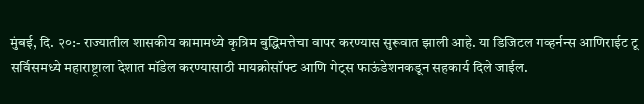मुंबई, दि. २०:- राज्यातील शासकीय कामामध्ये कृत्रिम बुद्धिमत्तेचा वापर करण्यास सुरूवात झाली आहे. या डिजिटल गव्हर्नन्स आणिराईट टू सर्विसमध्ये महाराष्ट्राला देशात मॉडेल करण्यासाठी मायक्रोसॉफ्ट आणि गेट्स फाऊंडेशनकडून सहकार्य दिले जाईल.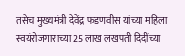तसेच मुख्यमंत्री देवेंद्र फडणवीस यांच्या महिला स्वयंरोजगाराच्या 25 लाख लखपती दिदींच्या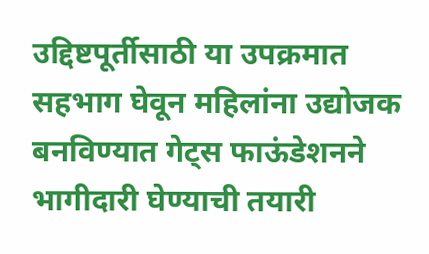उद्दिष्टपूर्तीसाठी या उपक्रमात सहभाग घेवून महिलांना उद्योजक बनविण्यात गेट्स फाऊंडेशनने भागीदारी घेण्याची तयारी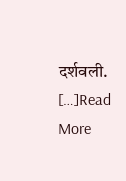दर्शवली. […]Read More